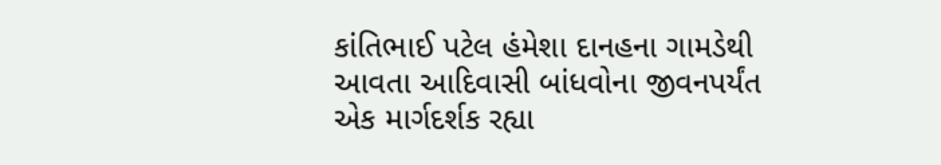કાંતિભાઈ પટેલ હંમેશા દાનહના ગામડેથી આવતા આદિવાસી બાંધવોના જીવનપર્યંત એક માર્ગદર્શક રહ્યા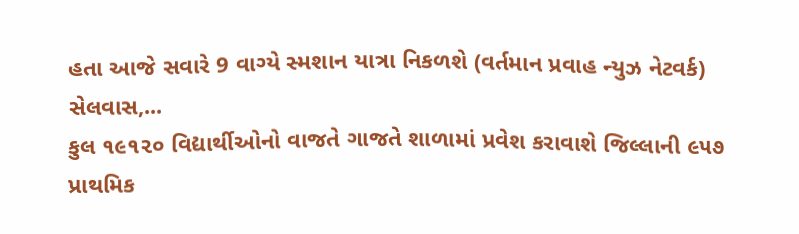હતા આજે સવારે 9 વાગ્યે સ્મશાન યાત્રા નિકળશે (વર્તમાન પ્રવાહ ન્યુઝ નેટવર્ક) સેલવાસ,...
કુલ ૧૯૧૨૦ વિદ્યાર્થીઓનો વાજતે ગાજતે શાળામાં પ્રવેશ કરાવાશે જિલ્લાની ૯૫૭ પ્રાથમિક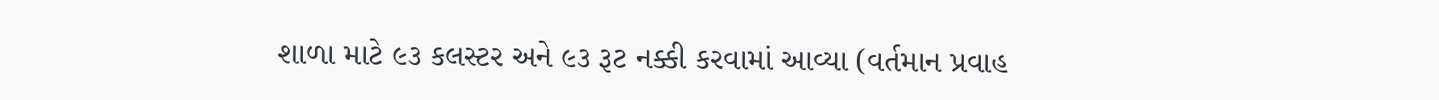શાળા માટે ૯૩ કલસ્ટર અને ૯૩ રૂટ નક્કી કરવામાં આવ્યા (વર્તમાન પ્રવાહ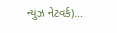ન્યુઝ નેટવર્ક)...